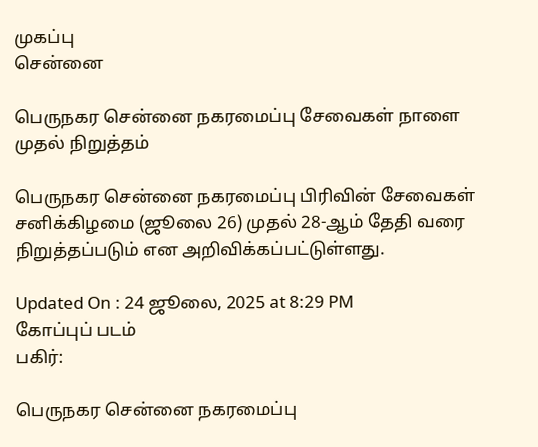முகப்பு
சென்னை

பெருநகர சென்னை நகரமைப்பு சேவைகள் நாளை முதல் நிறுத்தம்

பெருநகர சென்னை நகரமைப்பு பிரிவின் சேவைகள் சனிக்கிழமை (ஜூலை 26) முதல் 28-ஆம் தேதி வரை நிறுத்தப்படும் என அறிவிக்கப்பட்டுள்ளது.

Updated On : 24 ஜூலை, 2025 at 8:29 PM
கோப்புப் படம்
பகிர்:

பெருநகர சென்னை நகரமைப்பு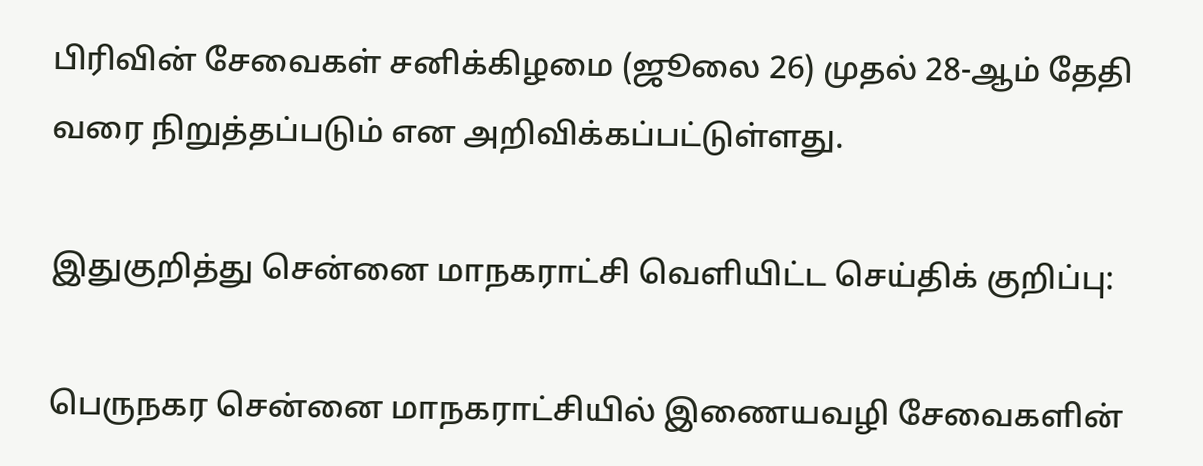பிரிவின் சேவைகள் சனிக்கிழமை (ஜூலை 26) முதல் 28-ஆம் தேதி வரை நிறுத்தப்படும் என அறிவிக்கப்பட்டுள்ளது.

இதுகுறித்து சென்னை மாநகராட்சி வெளியிட்ட செய்திக் குறிப்பு:

பெருநகர சென்னை மாநகராட்சியில் இணையவழி சேவைகளின்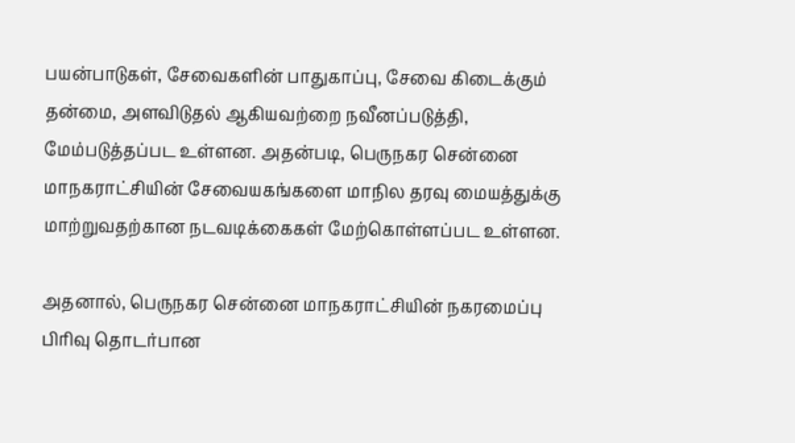பயன்பாடுகள், சேவைகளின் பாதுகாப்பு, சேவை கிடைக்கும் தன்மை, அளவிடுதல் ஆகியவற்றை நவீனப்படுத்தி, மேம்படுத்தப்பட உள்ளன. அதன்படி, பெருநகர சென்னை மாநகராட்சியின் சேவையகங்களை மாநில தரவு மையத்துக்கு மாற்றுவதற்கான நடவடிக்கைகள் மேற்கொள்ளப்பட உள்ளன.

அதனால், பெருநகர சென்னை மாநகராட்சியின் நகரமைப்பு பிரிவு தொடர்பான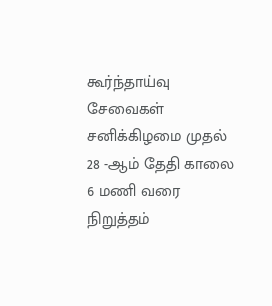கூர்ந்தாய்வு சேவைகள் சனிக்கிழமை முதல் 28 -ஆம் தேதி காலை 6 மணி வரை நிறுத்தம்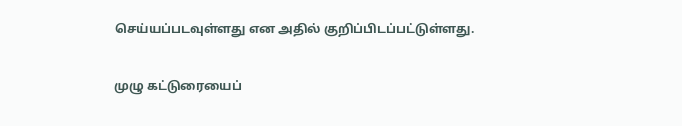செய்யப்படவுள்ளது என அதில் குறிப்பிடப்பட்டுள்ளது.

முழு கட்டுரையைப்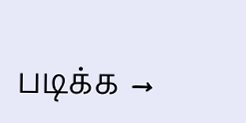படிக்க →